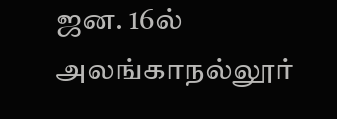ஜன. 16ல் அலங்காநல்லூர்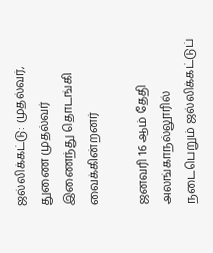ஜல்லிக்கட்டு: முதல்வர், துணை முதல்வர் இணைந்து தொடங்கி வைக்கின்றனர்

ஜனவரி 16 ஆம் தேதி அலங்காநல்லூரில் நடைபெறும் ஜல்லிக்கட்டுப்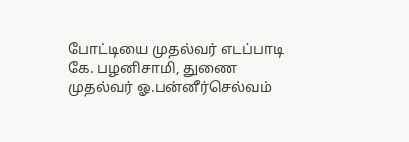போட்டியை முதல்வர் எடப்பாடி கே. பழனிசாமி, துணை முதல்வர் ஓ.பன்னீர்செல்வம்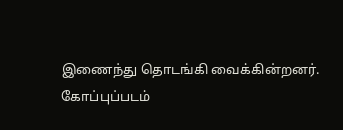இணைந்து தொடங்கி வைக்கின்றனர்.
கோப்புப்படம்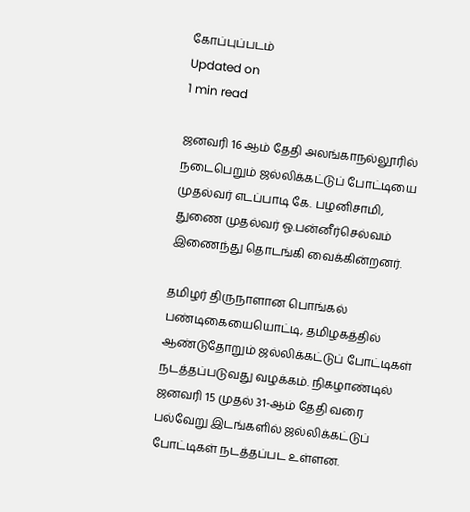கோப்புப்படம்
Updated on
1 min read

ஜனவரி 16 ஆம் தேதி அலங்காநல்லூரில் நடைபெறும் ஜல்லிக்கட்டுப் போட்டியை முதல்வர் எடப்பாடி கே. பழனிசாமி, துணை முதல்வர் ஓ.பன்னீர்செல்வம் இணைந்து தொடங்கி வைக்கின்றனர்.

தமிழர் திருநாளான பொங்கல் பண்டிகையையொட்டி, தமிழகத்தில் ஆண்டுதோறும் ஜல்லிக்கட்டுப் போட்டிகள் நடத்தப்படுவது வழக்கம். நிகழாண்டில் ஜனவரி 15 முதல் 31-ஆம் தேதி வரை பல்வேறு இடங்களில் ஜல்லிக்கட்டுப் போட்டிகள் நடத்தப்பட உள்ளன.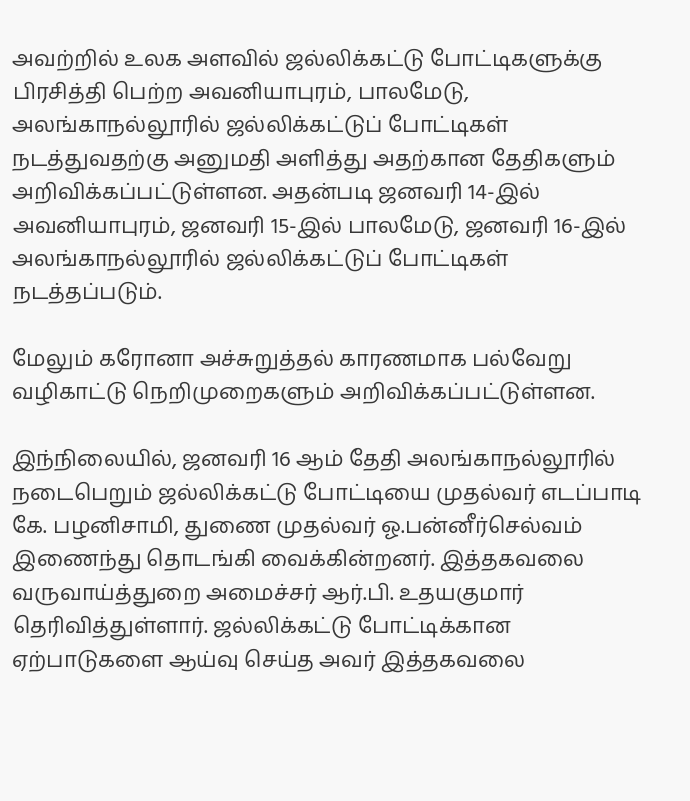அவற்றில் உலக அளவில் ஜல்லிக்கட்டு போட்டிகளுக்கு பிரசித்தி பெற்ற அவனியாபுரம், பாலமேடு, அலங்காநல்லூரில் ஜல்லிக்கட்டுப் போட்டிகள் நடத்துவதற்கு அனுமதி அளித்து அதற்கான தேதிகளும் அறிவிக்கப்பட்டுள்ளன. அதன்படி ஜனவரி 14-இல் அவனியாபுரம், ஜனவரி 15-இல் பாலமேடு, ஜனவரி 16-இல் அலங்காநல்லூரில் ஜல்லிக்கட்டுப் போட்டிகள் நடத்தப்படும்.

மேலும் கரோனா அச்சுறுத்தல் காரணமாக பல்வேறு வழிகாட்டு நெறிமுறைகளும் அறிவிக்கப்பட்டுள்ளன.

இந்நிலையில், ஜனவரி 16 ஆம் தேதி அலங்காநல்லூரில் நடைபெறும் ஜல்லிக்கட்டு போட்டியை முதல்வர் எடப்பாடி கே. பழனிசாமி, துணை முதல்வர் ஓ.பன்னீர்செல்வம் இணைந்து தொடங்கி வைக்கின்றனர். இத்தகவலை வருவாய்த்துறை அமைச்சர் ஆர்.பி. உதயகுமார் தெரிவித்துள்ளார். ஜல்லிக்கட்டு போட்டிக்கான ஏற்பாடுகளை ஆய்வு செய்த அவர் இத்தகவலை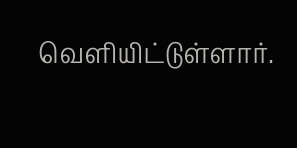வெளியிட்டுள்ளார்.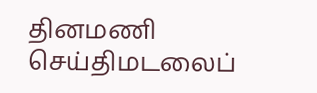தினமணி செய்திமடலைப்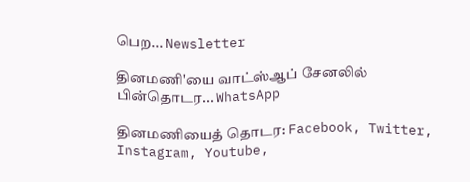பெற... Newsletter

தினமணி'யை வாட்ஸ்ஆப் சேனலில் பின்தொடர... WhatsApp

தினமணியைத் தொடர: Facebook, Twitter, Instagram, Youtube,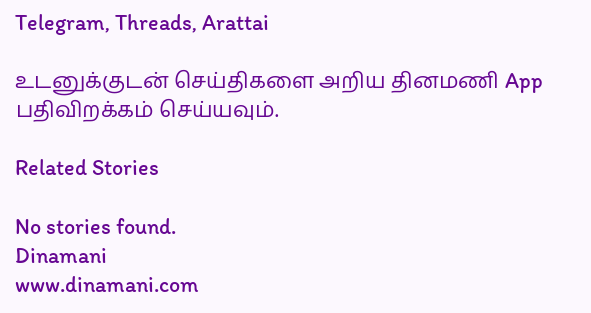Telegram, Threads, Arattai

உடனுக்குடன் செய்திகளை அறிய தினமணி App பதிவிறக்கம் செய்யவும்.

Related Stories

No stories found.
Dinamani
www.dinamani.com